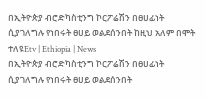በኢትዮጵያ ብሮድካስቲንግ ኮርፖሬሽን በፀሀፊነት ሲያገለግሉ የነበሩት ፀሀይ ወልደሰንበት ከዚህ አለም በሞት ተለዩEtv | Ethiopia | News
በኢትዮጵያ ብሮድካስቲንግ ኮርፖሬሽን በፀሀፊነት ሲያገለግሉ የነበሩት ፀሀይ ወልደሰንበት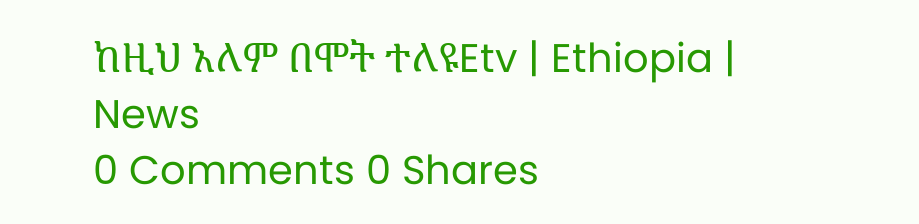ከዚህ አለም በሞት ተለዩEtv | Ethiopia | News
0 Comments 0 Shares